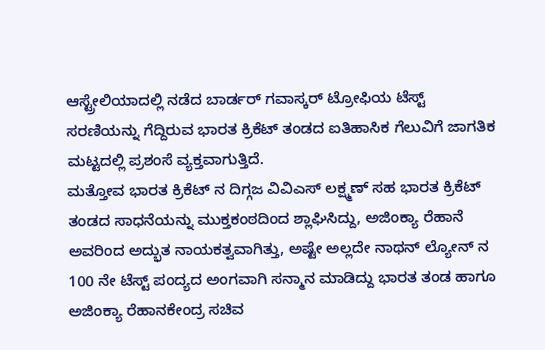ಆಸ್ಟ್ರೇಲಿಯಾದಲ್ಲಿ ನಡೆದ ಬಾರ್ಡರ್ ಗವಾಸ್ಕರ್ ಟ್ರೋಫಿಯ ಟೆಸ್ಟ್ ಸರಣಿಯನ್ನು ಗೆದ್ದಿರುವ ಭಾರತ ಕ್ರಿಕೆಟ್ ತಂಡದ ಐತಿಹಾಸಿಕ ಗೆಲುವಿಗೆ ಜಾಗತಿಕ ಮಟ್ಟದಲ್ಲಿ ಪ್ರಶಂಸೆ ವ್ಯಕ್ತವಾಗುತ್ತಿದೆ.
ಮತ್ತೋವ ಭಾರತ ಕ್ರಿಕೆಟ್ ನ ದಿಗ್ಗಜ ವಿವಿಎಸ್ ಲಕ್ಷ್ಮಣ್ ಸಹ ಭಾರತ ಕ್ರಿಕೆಟ್ ತಂಡದ ಸಾಧನೆಯನ್ನು ಮುಕ್ತಕಂಠದಿಂದ ಶ್ಲಾಘಿಸಿದ್ದು, ಅಜಿಂಕ್ಯಾ ರೆಹಾನೆ ಅವರಿಂದ ಅದ್ಭುತ ನಾಯಕತ್ವವಾಗಿತ್ತು, ಅಷ್ಟೇ ಅಲ್ಲದೇ ನಾಥನ್ ಲ್ಯೋನ್ ನ 100 ನೇ ಟೆಸ್ಟ್ ಪಂದ್ಯದ ಅಂಗವಾಗಿ ಸನ್ಮಾನ ಮಾಡಿದ್ದು ಭಾರತ ತಂಡ ಹಾಗೂ ಅಜಿಂಕ್ಯಾ ರೆಹಾನಕೇಂದ್ರ ಸಚಿವ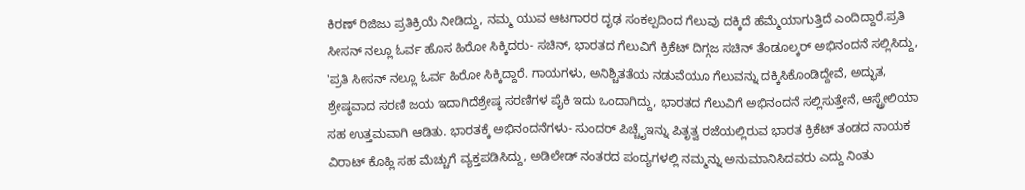ಕಿರಣ್ ರಿಜಿಜು ಪ್ರತಿಕ್ರಿಯೆ ನೀಡಿದ್ದು, ನಮ್ಮ ಯುವ ಆಟಗಾರರ ದೃಢ ಸಂಕಲ್ಪದಿಂದ ಗೆಲುವು ದಕ್ಕಿದೆ ಹೆಮ್ಮೆಯಾಗುತ್ತಿದೆ ಎಂದಿದ್ದಾರೆ.ಪ್ರತಿ ಸೀಸನ್ ನಲ್ಲೂ ಓರ್ವ ಹೊಸ ಹಿರೋ ಸಿಕ್ಕಿದರು- ಸಚಿನ್, ಭಾರತದ ಗೆಲುವಿಗೆ ಕ್ರಿಕೆಟ್ ದಿಗ್ಗಜ ಸಚಿನ್ ತೆಂಡೂಲ್ಕರ್ ಅಭಿನಂದನೆ ಸಲ್ಲಿಸಿದ್ದು, 'ಪ್ರತಿ ಸೀಸನ್ ನಲ್ಲೂ ಓರ್ವ ಹಿರೋ ಸಿಕ್ಕಿದ್ದಾರೆ. ಗಾಯಗಳು, ಅನಿಶ್ಚಿತತೆಯ ನಡುವೆಯೂ ಗೆಲುವನ್ನು ದಕ್ಕಿಸಿಕೊಂಡಿದ್ದೇವೆ, ಅದ್ಭುತ, ಶ್ರೇಷ್ಠವಾದ ಸರಣಿ ಜಯ ಇದಾಗಿದೆಶ್ರೇಷ್ಠ ಸರಣಿಗಳ ಪೈಕಿ ಇದು ಒಂದಾಗಿದ್ದು, ಭಾರತದ ಗೆಲುವಿಗೆ ಅಭಿನಂದನೆ ಸಲ್ಲಿಸುತ್ತೇನೆ, ಆಸ್ಟ್ರೇಲಿಯಾ ಸಹ ಉತ್ತಮವಾಗಿ ಆಡಿತು. ಭಾರತಕ್ಕೆ ಅಭಿನಂದನೆಗಳು- ಸುಂದರ್ ಪಿಚ್ಚೈಇನ್ನು ಪಿತೃತ್ವ ರಜೆಯಲ್ಲಿರುವ ಭಾರತ ಕ್ರಿಕೆಟ್ ತಂಡದ ನಾಯಕ ವಿರಾಟ್ ಕೊಹ್ಲಿ ಸಹ ಮೆಚ್ಚುಗೆ ವ್ಯಕ್ತಪಡಿಸಿದ್ದು, ಅಡಿಲೇಡ್ ನಂತರದ ಪಂದ್ಯಗಳಲ್ಲಿ ನಮ್ಮನ್ನು ಅನುಮಾನಿಸಿದವರು ಎದ್ದು ನಿಂತು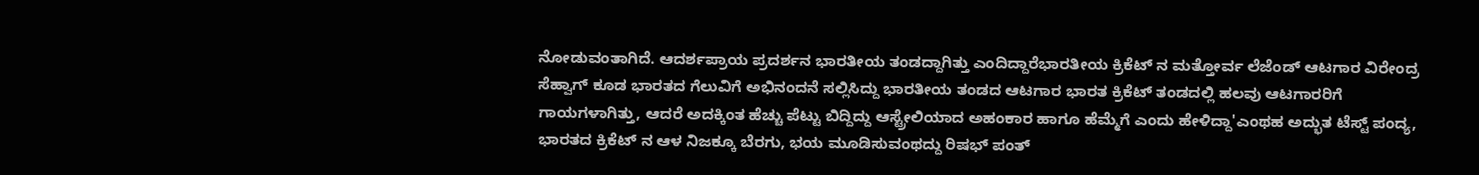ನೋಡುವಂತಾಗಿದೆ. ಆದರ್ಶಪ್ರಾಯ ಪ್ರದರ್ಶನ ಭಾರತೀಯ ತಂಡದ್ದಾಗಿತ್ತು ಎಂದಿದ್ದಾರೆಭಾರತೀಯ ಕ್ರಿಕೆಟ್ ನ ಮತ್ತೋರ್ವ ಲೆಜೆಂಡ್ ಆಟಗಾರ ವಿರೇಂದ್ರ ಸೆಹ್ವಾಗ್ ಕೂಡ ಭಾರತದ ಗೆಲುವಿಗೆ ಅಭಿನಂದನೆ ಸಲ್ಲಿಸಿದ್ದು ಭಾರತೀಯ ತಂಡದ ಆಟಗಾರ ಭಾರತ ಕ್ರಿಕೆಟ್ ತಂಡದಲ್ಲಿ ಹಲವು ಆಟಗಾರರಿಗೆ ಗಾಯಗಳಾಗಿತ್ತು, ಆದರೆ ಅದಕ್ಕಿಂತ ಹೆಚ್ಚು ಪೆಟ್ಟು ಬಿದ್ದಿದ್ದು ಆಸ್ಟ್ರೇಲಿಯಾದ ಅಹಂಕಾರ ಹಾಗೂ ಹೆಮ್ಮೆಗೆ ಎಂದು ಹೇಳಿದ್ದಾ'ಎಂಥಹ ಅದ್ಭುತ ಟೆಸ್ಟ್ ಪಂದ್ಯ, ಭಾರತದ ಕ್ರಿಕೆಟ್ ನ ಆಳ ನಿಜಕ್ಕೂ ಬೆರಗು, ಭಯ ಮೂಡಿಸುವಂಥದ್ದು ರಿಷಭ್ ಪಂತ್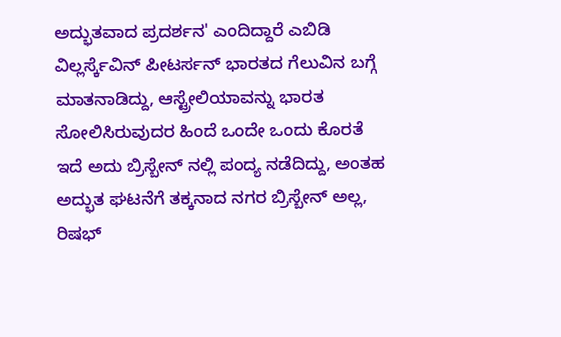ಅದ್ಭುತವಾದ ಪ್ರದರ್ಶನ' ಎಂದಿದ್ದಾರೆ ಎಬಿಡಿ ವಿಲ್ಲರ್ಸ್ಕೆವಿನ್ ಪೀಟರ್ಸನ್ ಭಾರತದ ಗೆಲುವಿನ ಬಗ್ಗೆ ಮಾತನಾಡಿದ್ದು, ಆಸ್ಟ್ರೇಲಿಯಾವನ್ನು ಭಾರತ ಸೋಲಿಸಿರುವುದರ ಹಿಂದೆ ಒಂದೇ ಒಂದು ಕೊರತೆ ಇದೆ ಅದು ಬ್ರಿಸ್ಬೇನ್ ನಲ್ಲಿ ಪಂದ್ಯ ನಡೆದಿದ್ದು, ಅಂತಹ ಅದ್ಭುತ ಘಟನೆಗೆ ತಕ್ಕನಾದ ನಗರ ಬ್ರಿಸ್ಬೇನ್ ಅಲ್ಲ, ರಿಷಭ್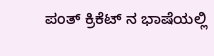ಪಂತ್ ಕ್ರಿಕೆಟ್ ನ ಭಾಷೆಯಲ್ಲಿ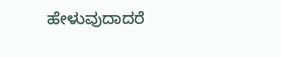ಹೇಳುವುದಾದರೆ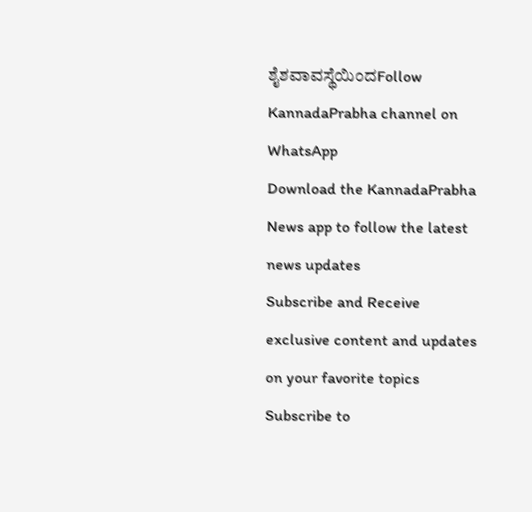ಶೈಶವಾವಸ್ಥೆಯಿಂದFollow KannadaPrabha channel on WhatsApp
Download the KannadaPrabha News app to follow the latest news updates
Subscribe and Receive exclusive content and updates on your favorite topics
Subscribe to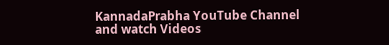KannadaPrabha YouTube Channel and watch Videos